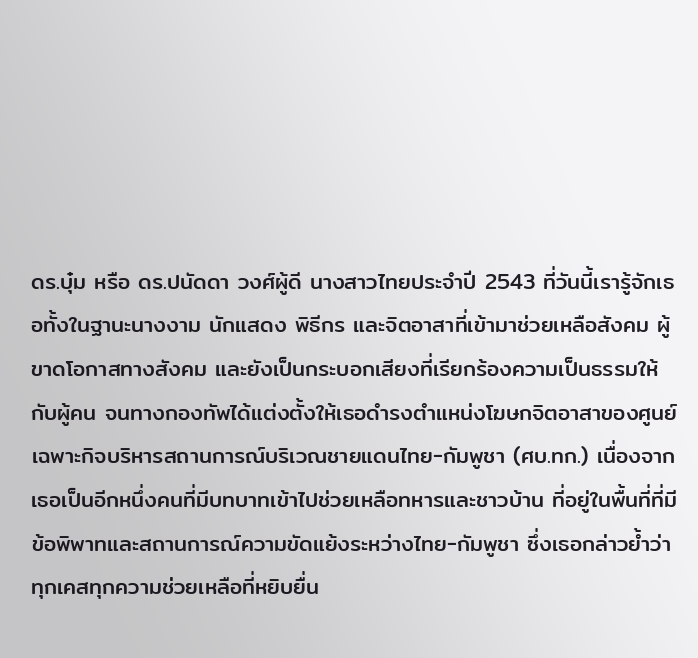ดร.บุ๋ม หรือ ดร.ปนัดดา วงศ์ผู้ดี นางสาวไทยประจำปี 2543 ที่วันนี้เรารู้จักเธอทั้งในฐานะนางงาม นักแสดง พิธีกร และจิตอาสาที่เข้ามาช่วยเหลือสังคม ผู้ขาดโอกาสทางสังคม และยังเป็นกระบอกเสียงที่เรียกร้องความเป็นธรรมให้กับผู้คน จนทางกองทัพได้แต่งตั้งให้เธอดำรงตำแหน่งโฆษกจิตอาสาของศูนย์เฉพาะกิจบริหารสถานการณ์บริเวณชายแดนไทย-กัมพูชา (ศบ.ทก.) เนื่องจากเธอเป็นอีกหนึ่งคนที่มีบทบาทเข้าไปช่วยเหลือทหารและชาวบ้าน ที่อยู่ในพื้นที่ที่มีข้อพิพาทและสถานการณ์ความขัดแย้งระหว่างไทย-กัมพูชา ซึ่งเธอกล่าวย้ำว่า ทุกเคสทุกความช่วยเหลือที่หยิบยื่น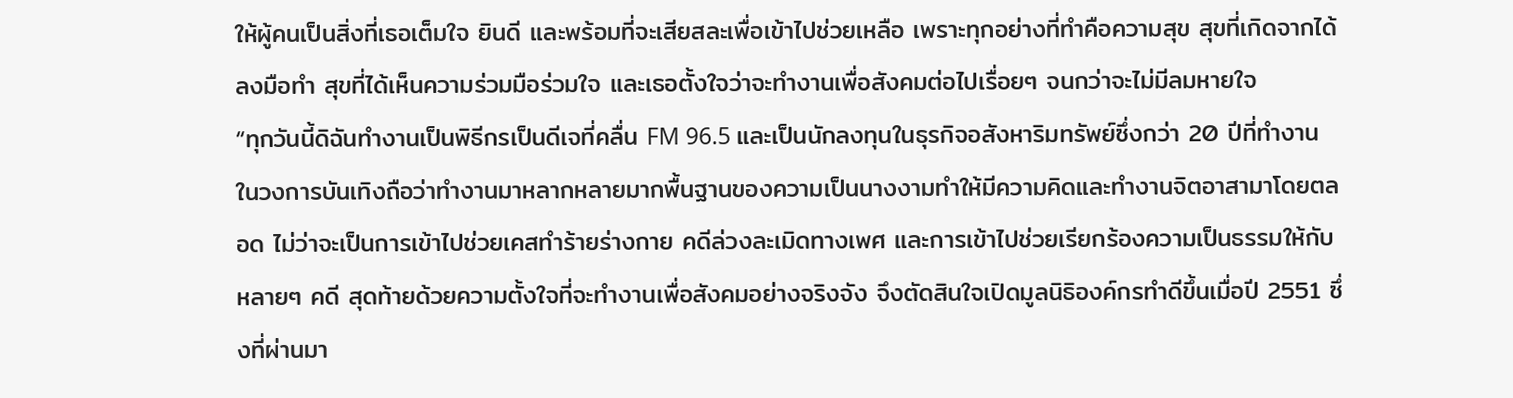ให้ผู้คนเป็นสิ่งที่เธอเต็มใจ ยินดี และพร้อมที่จะเสียสละเพื่อเข้าไปช่วยเหลือ เพราะทุกอย่างที่ทำคือความสุข สุขที่เกิดจากได้ลงมือทำ สุขที่ได้เห็นความร่วมมือร่วมใจ และเธอตั้งใจว่าจะทำงานเพื่อสังคมต่อไปเรื่อยๆ จนกว่าจะไม่มีลมหายใจ
“ทุกวันนี้ดิฉันทำงานเป็นพิธีกรเป็นดีเจที่คลื่น FM 96.5 และเป็นนักลงทุนในธุรกิจอสังหาริมทรัพย์ซึ่งกว่า 20 ปีที่ทำงานในวงการบันเทิงถือว่าทำงานมาหลากหลายมากพื้นฐานของความเป็นนางงามทำให้มีความคิดและทำงานจิตอาสามาโดยตลอด ไม่ว่าจะเป็นการเข้าไปช่วยเคสทำร้ายร่างกาย คดีล่วงละเมิดทางเพศ และการเข้าไปช่วยเรียกร้องความเป็นธรรมให้กับหลายๆ คดี สุดท้ายด้วยความตั้งใจที่จะทำงานเพื่อสังคมอย่างจริงจัง จึงตัดสินใจเปิดมูลนิธิองค์กรทำดีขึ้นเมื่อปี 2551 ซึ่งที่ผ่านมา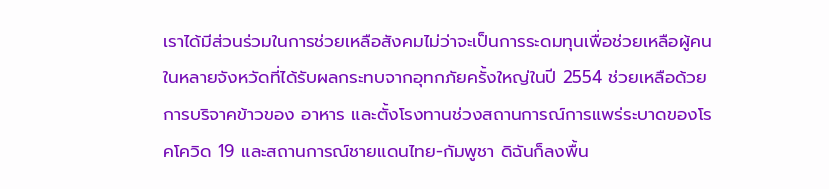เราได้มีส่วนร่วมในการช่วยเหลือสังคมไม่ว่าจะเป็นการระดมทุนเพื่อช่วยเหลือผู้คนในหลายจังหวัดที่ได้รับผลกระทบจากอุทกภัยครั้งใหญ่ในปี 2554 ช่วยเหลือด้วยการบริจาคข้าวของ อาหาร และตั้งโรงทานช่วงสถานการณ์การแพร่ระบาดของโรคโควิด 19 และสถานการณ์ชายแดนไทย-กัมพูชา ดิฉันก็ลงพื้น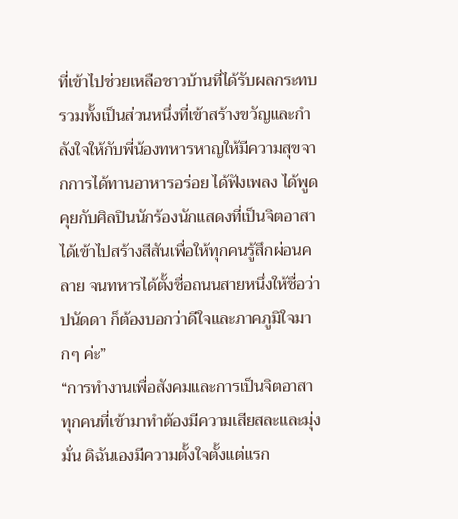ที่เข้าไปช่วยเหลือชาวบ้านที่ได้รับผลกระทบ รวมทั้งเป็นส่วนหนึ่งที่เข้าสร้างขวัญและกำลังใจให้กับพี่น้องทหารหาญให้มีความสุขจากการได้ทานอาหารอร่อย ได้ฟังเพลง ได้พูดคุยกับศิลปินนักร้องนักแสดงที่เป็นจิตอาสาได้เข้าไปสร้างสีสันเพื่อให้ทุกคนรู้สึกผ่อนคลาย จนทหารได้ตั้งชื่อถนนสายหนึ่งให้ชื่อว่า ปนัดดา ก็ต้องบอกว่าดีใจและภาคภูมิใจมากๆ ค่ะ”
“การทำงานเพื่อสังคมและการเป็นจิตอาสา ทุกคนที่เข้ามาทำต้องมีความเสียสละและมุ่งมั่น ดิฉันเองมีความตั้งใจตั้งแต่แรก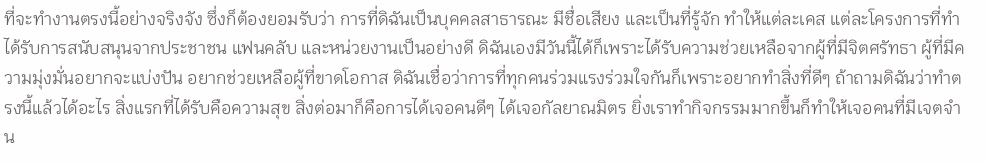ที่จะทำงานตรงนี้อย่างจริงจัง ซึ่งก็ต้องยอมรับว่า การที่ดิฉันเป็นบุคคลสาธารณะ มีชื่อเสียง และเป็นที่รู้จัก ทำให้แต่ละเคส แต่ละโครงการที่ทำได้รับการสนับสนุนจากประชาชน แฟนคลับ และหน่วยงานเป็นอย่างดี ดิฉันเองมีวันนี้ได้ก็เพราะได้รับความช่วยเหลือจากผู้ที่มีจิตศรัทธา ผู้ที่มีความมุ่งมั่นอยากจะแบ่งปัน อยากช่วยเหลือผู้ที่ขาดโอกาส ดิฉันเชื่อว่าการที่ทุกคนร่วมแรงร่วมใจกันก็เพราะอยากทำสิ่งที่ดีๆ ถ้าถามดิฉันว่าทำตรงนี้แล้วได้อะไร สิ่งแรกที่ได้รับคือความสุข สิ่งต่อมาก็คือการได้เจอคนดีๆ ได้เจอกัลยาณมิตร ยิ่งเราทำกิจกรรมมากขึ้นก็ทำให้เจอคนที่มีเจตจำน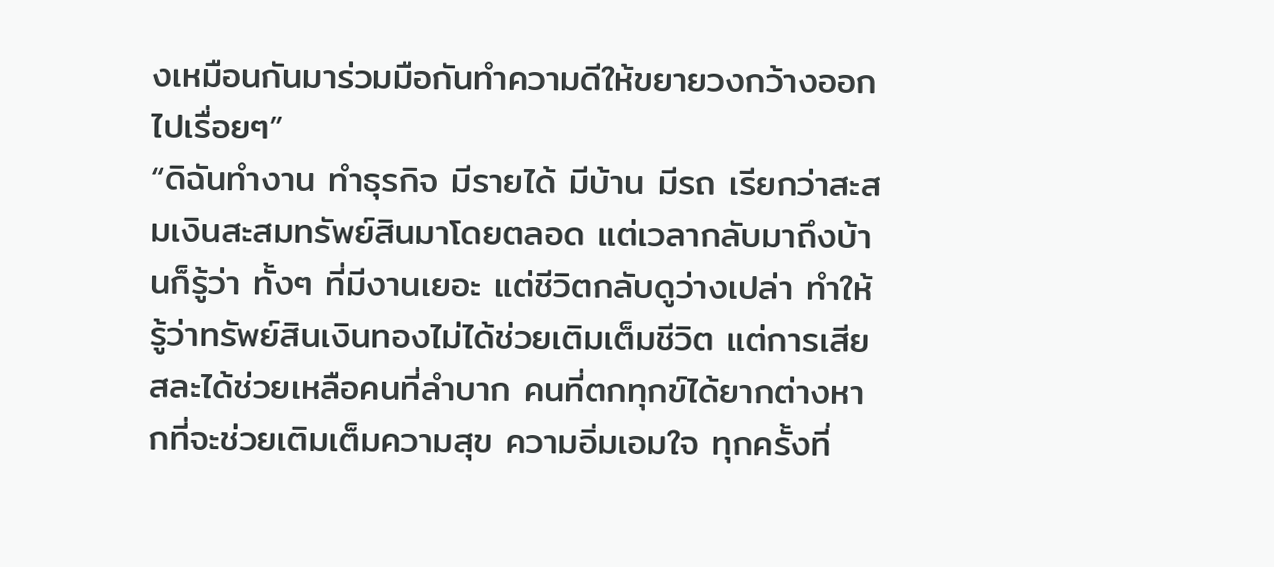งเหมือนกันมาร่วมมือกันทำความดีให้ขยายวงกว้างออกไปเรื่อยๆ”
“ดิฉันทำงาน ทำธุรกิจ มีรายได้ มีบ้าน มีรถ เรียกว่าสะสมเงินสะสมทรัพย์สินมาโดยตลอด แต่เวลากลับมาถึงบ้านก็รู้ว่า ทั้งๆ ที่มีงานเยอะ แต่ชีวิตกลับดูว่างเปล่า ทำให้รู้ว่าทรัพย์สินเงินทองไม่ได้ช่วยเติมเต็มชีวิต แต่การเสียสละได้ช่วยเหลือคนที่ลำบาก คนที่ตกทุกข์ได้ยากต่างหากที่จะช่วยเติมเต็มความสุข ความอิ่มเอมใจ ทุกครั้งที่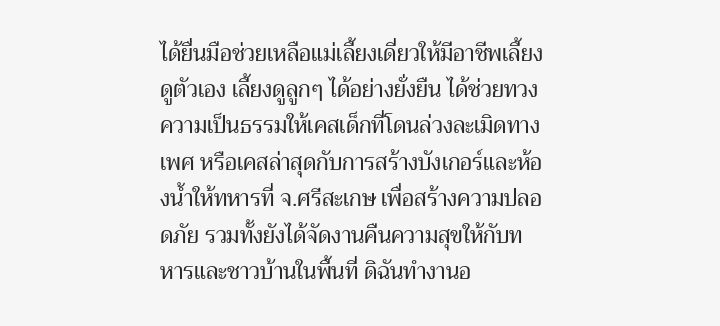ได้ยื่นมือช่วยเหลือแม่เลี้ยงเดี่ยวให้มีอาชีพเลี้ยงดูตัวเอง เลี้ยงดูลูกๆ ได้อย่างยั่งยืน ได้ช่วยทวงความเป็นธรรมให้เคสเด็กที่โดนล่วงละเมิดทางเพศ หรือเคสล่าสุดกับการสร้างบังเกอร์และห้องน้ำให้ทหารที่ จ.ศรีสะเกษ เพื่อสร้างความปลอดภัย รวมทั้งยังได้จัดงานคืนความสุขให้กับทหารและชาวบ้านในพื้นที่ ดิฉันทำงานอ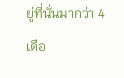ยู่ที่นั่นมากว่า 4 เดือ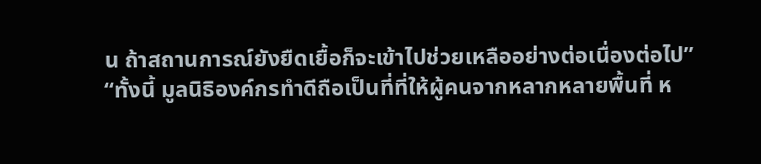น ถ้าสถานการณ์ยังยืดเยื้อก็จะเข้าไปช่วยเหลืออย่างต่อเนื่องต่อไป”
“ทั้งนี้ มูลนิธิองค์กรทำดีถือเป็นที่ที่ให้ผู้คนจากหลากหลายพื้นที่ ห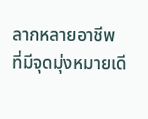ลากหลายอาชีพ ที่มีจุดมุ่งหมายเดี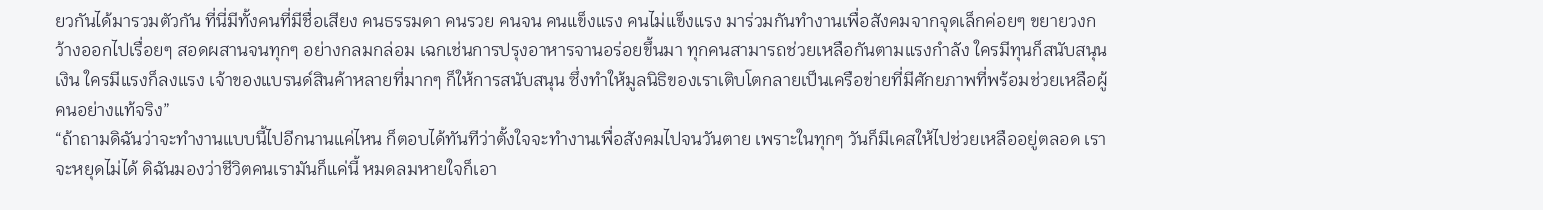ยวกันได้มารวมตัวกัน ที่นี่มีทั้งคนที่มีชื่อเสียง คนธรรมดา คนรวย คนจน คนแข็งแรง คนไม่แข็งแรง มาร่วมกันทำงานเพื่อสังคมจากจุดเล็กค่อยๆ ขยายวงกว้างออกไปเรื่อยๆ สอดผสานจนทุกๆ อย่างกลมกล่อม เฉกเช่นการปรุงอาหารจานอร่อยขึ้นมา ทุกคนสามารถช่วยเหลือกันตามแรงกำลัง ใครมีทุนก็สนับสนุนเงิน ใครมีแรงก็ลงแรง เจ้าของแบรนด์สินค้าหลายที่มากๆ ก็ให้การสนับสนุน ซึ่งทำให้มูลนิธิของเราเติบโตกลายเป็นเครือข่ายที่มีศักยภาพที่พร้อมช่วยเหลือผู้คนอย่างแท้จริง”
“ถ้าถามดิฉันว่าจะทำงานแบบนี้ไปอีกนานแค่ไหน ก็ตอบได้ทันทีว่าตั้งใจจะทำงานเพื่อสังคมไปจนวันตาย เพราะในทุกๆ วันก็มีเคสให้ไปช่วยเหลืออยู่ตลอด เราจะหยุดไม่ได้ ดิฉันมองว่าชีวิตคนเรามันก็แค่นี้ หมดลมหายใจก็เอา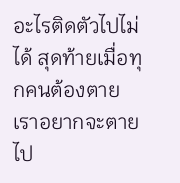อะไรติดตัวไปไม่ได้ สุดท้ายเมื่อทุกคนต้องตาย เราอยากจะตายไป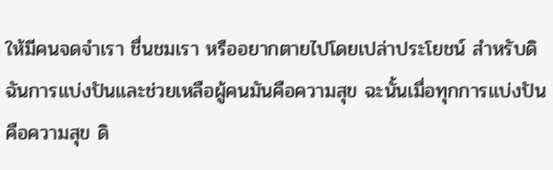ให้มีคนจดจำเรา ชื่นชมเรา หรืออยากตายไปโดยเปล่าประโยชน์ สำหรับดิฉันการแบ่งปันและช่วยเหลือผู้คนมันคือความสุข ฉะนั้นเมื่อทุกการแบ่งปันคือความสุข ดิ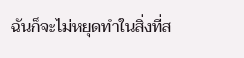ฉันก็จะไม่หยุดทำในสิ่งที่ส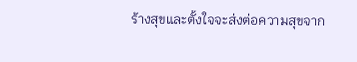ร้างสุขและตั้งใจจะส่งต่อความสุขจาก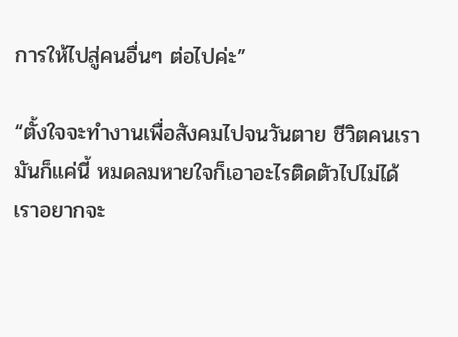การให้ไปสู่คนอื่นๆ ต่อไปค่ะ”

“ตั้งใจจะทำงานเพื่อสังคมไปจนวันตาย ชีวิตคนเรามันก็แค่นี้ หมดลมหายใจก็เอาอะไรติดตัวไปไม่ได้ เราอยากจะ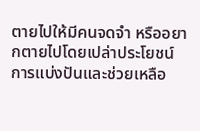ตายไปให้มีคนจดจำ หรืออยากตายไปโดยเปล่าประโยชน์ การแบ่งปันและช่วยเหลือ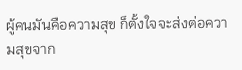ผู้คนมันคือความสุข ก็ตั้งใจจะส่งต่อความสุขจาก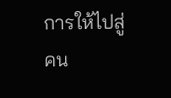การให้ไปสู่คน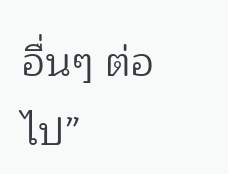อื่นๆ ต่อไป”